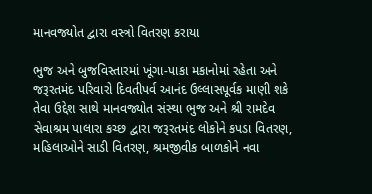માનવજ્યોત દ્વારા વસ્ત્રો વિતરણ કરાયા

ભુજ અને બુજવિસ્તારમાં ખૂંગા-પાકા મકાનોમાં રહેતા અને જરૂરતમંદ પરિવારો દિવતીપર્વ આનંદ ઉલ્લાસપૂર્વક માણી શકે તેવા ઉદ્દેશ સાથે માનવજ્યોત સંસ્થા ભુજ અને શ્રી રામદેવ સેવાશ્રમ પાલારા કચ્છ દ્વારા જરૂરતમંદ લોકોને કપડા વિતરણ, મહિલાઓને સાડી વિતરણ, શ્રમજીવીક બાળકોને નવા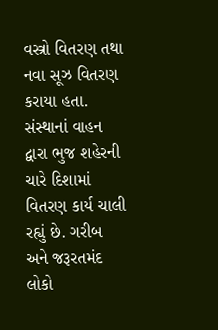વસ્ત્રો વિતરણ તથા નવા સૂઝ વિતરણ કરાયા હતા. સંસ્થાનાં વાહન દ્વારા ભુજ શહેરની ચારે દિશામાં વિતરણ કાર્ય ચાલી રહ્યું છે. ગરીબ અને જરૂરતમંદ લોકો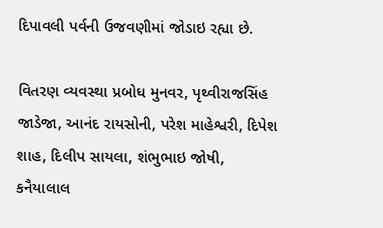દિપાવલી પર્વની ઉજવણીમાં જોડાઇ રહ્યા છે.

વિતરણ વ્યવસ્થા પ્રબોધ મુનવર, પૃથ્વીરાજસિંહ જાડેજા, આનંદ રાયસોની, પરેશ માહેશ્વરી, દિપેશ શાહ, દિલીપ સાયલા, શંભુભાઇ જોષી, કનૈયાલાલ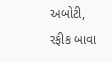અબોટી, રફીક બાવા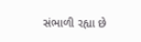સંભાળી રહ્યા છે